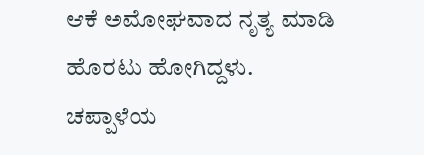ಆಕೆ ಅಮೋಘವಾದ ನೃತ್ಯ ಮಾಡಿ ಹೊರಟು ಹೋಗಿದ್ದಳು.
ಚಪ್ಪಾಳೆಯ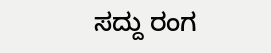ಸದ್ದು ರಂಗ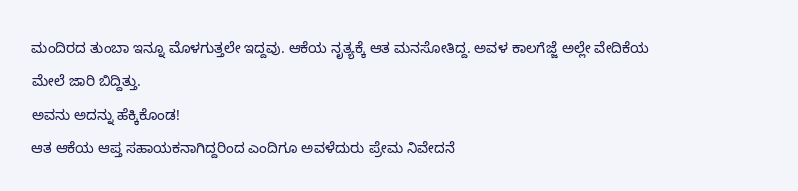ಮಂದಿರದ ತುಂಬಾ ಇನ್ನೂ ಮೊಳಗುತ್ತಲೇ ಇದ್ದವು. ಆಕೆಯ ನೃತ್ಯಕ್ಕೆ ಆತ ಮನಸೋತಿದ್ದ. ಅವಳ ಕಾಲಗೆಜ್ಜೆ ಅಲ್ಲೇ ವೇದಿಕೆಯ ಮೇಲೆ ಜಾರಿ ಬಿದ್ದಿತ್ತು.
ಅವನು ಅದನ್ನು ಹೆಕ್ಕಿಕೊಂಡ!
ಆತ ಆಕೆಯ ಆಪ್ತ ಸಹಾಯಕನಾಗಿದ್ದರಿಂದ ಎಂದಿಗೂ ಅವಳೆದುರು ಪ್ರೇಮ ನಿವೇದನೆ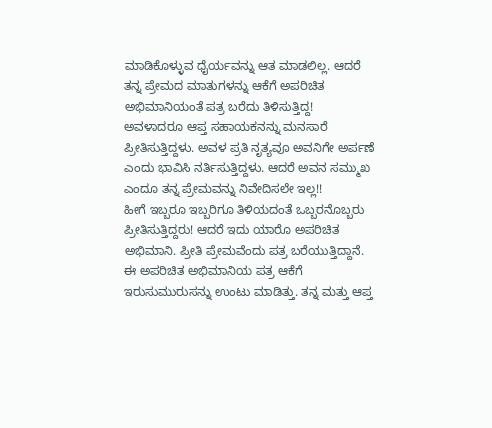ಮಾಡಿಕೊಳ್ಳುವ ಧೈರ್ಯವನ್ನು ಆತ ಮಾಡಲಿಲ್ಲ. ಆದರೆ ತನ್ನ ಪ್ರೇಮದ ಮಾತುಗಳನ್ನು ಆಕೆಗೆ ಅಪರಿಚಿತ ಅಭಿಮಾನಿಯಂತೆ ಪತ್ರ ಬರೆದು ತಿಳಿಸುತ್ತಿದ್ದ!
ಅವಳಾದರೂ ಆಪ್ತ ಸಹಾಯಕನನ್ನು ಮನಸಾರೆ ಪ್ರೀತಿಸುತ್ತಿದ್ದಳು. ಅವಳ ಪ್ರತಿ ನೃತ್ಯವೂ ಅವನಿಗೇ ಅರ್ಪಣೆ ಎಂದು ಭಾವಿಸಿ ನರ್ತಿಸುತ್ತಿದ್ದಳು. ಆದರೆ ಅವನ ಸಮ್ಮುಖ ಎಂದೂ ತನ್ನ ಪ್ರೇಮವನ್ನು ನಿವೇದಿಸಲೇ ಇಲ್ಲ!!
ಹೀಗೆ ಇಬ್ಬರೂ ಇಬ್ಬರಿಗೂ ತಿಳಿಯದಂತೆ ಒಬ್ಬರನೊಬ್ಬರು ಪ್ರೀತಿಸುತ್ತಿದ್ದರು! ಆದರೆ ಇದು ಯಾರೊ ಅಪರಿಚಿತ ಅಭಿಮಾನಿ. ಪ್ರೀತಿ ಪ್ರೇಮವೆಂದು ಪತ್ರ ಬರೆಯುತ್ತಿದ್ದಾನೆ. ಈ ಅಪರಿಚಿತ ಅಭಿಮಾನಿಯ ಪತ್ರ ಆಕೆಗೆ ಇರುಸುಮುರುಸನ್ನು ಉಂಟು ಮಾಡಿತ್ತು. ತನ್ನ ಮತ್ತು ಆಪ್ತ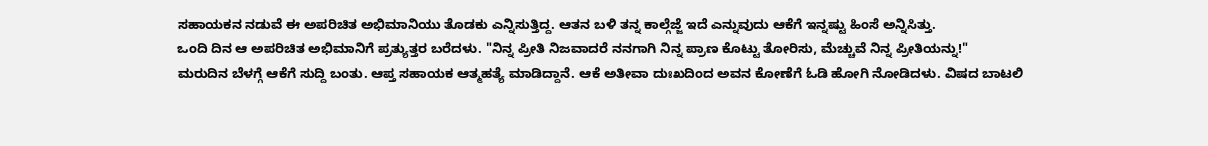ಸಹಾಯಕನ ನಡುವೆ ಈ ಅಪರಿಚಿತ ಅಭಿಮಾನಿಯು ತೊಡಕು ಎನ್ನಿಸುತ್ತಿದ್ದ. ಆತನ ಬಳಿ ತನ್ನ ಕಾಲ್ಗೆಜ್ಜೆ ಇದೆ ಎನ್ನುವುದು ಆಕೆಗೆ ಇನ್ನಷ್ಟು ಹಿಂಸೆ ಅನ್ನಿಸಿತ್ತು.
ಒಂದಿ ದಿನ ಆ ಅಪರಿಚಿತ ಅಭಿಮಾನಿಗೆ ಪ್ರತ್ಯುತ್ತರ ಬರೆದಳು. "ನಿನ್ನ ಪ್ರೀತಿ ನಿಜವಾದರೆ ನನಗಾಗಿ ನಿನ್ನ ಪ್ರಾಣ ಕೊಟ್ಟು ತೋರಿಸು, ಮೆಚ್ಚುವೆ ನಿನ್ನ ಪ್ರೀತಿಯನ್ನು!"
ಮರುದಿನ ಬೆಳಗ್ಗೆ ಆಕೆಗೆ ಸುದ್ದಿ ಬಂತು. ಆಪ್ತ ಸಹಾಯಕ ಆತ್ಮಹತ್ಯೆ ಮಾಡಿದ್ದಾನೆ. ಆಕೆ ಅತೀವಾ ದುಃಖದಿಂದ ಅವನ ಕೋಣೆಗೆ ಓಡಿ ಹೋಗಿ ನೋಡಿದಳು. ವಿಷದ ಬಾಟಲಿ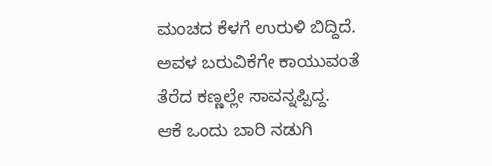ಮಂಚದ ಕೆಳಗೆ ಉರುಳಿ ಬಿದ್ದಿದೆ. ಅವಳ ಬರುವಿಕೆಗೇ ಕಾಯುವಂತೆ ತೆರೆದ ಕಣ್ಣಲ್ಲೇ ಸಾವನ್ನಪ್ಪಿದ್ದ.
ಆಕೆ ಒಂದು ಬಾರಿ ನಡುಗಿ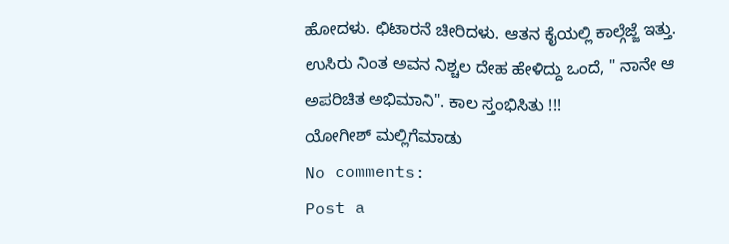ಹೋದಳು. ಛಿಟಾರನೆ ಚೀರಿದಳು. ಆತನ ಕೈಯಲ್ಲಿ ಕಾಲ್ಗೆಜ್ಜೆ ಇತ್ತು. ಉಸಿರು ನಿಂತ ಅವನ ನಿಶ್ಚಲ ದೇಹ ಹೇಳಿದ್ದು ಒಂದೆ, " ನಾನೇ ಆ ಅಪರಿಚಿತ ಅಭಿಮಾನಿ". ಕಾಲ ಸ್ತಂಭಿಸಿತು !!!
ಯೋಗೀಶ್ ಮಲ್ಲಿಗೆಮಾಡು
No comments:
Post a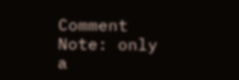Comment
Note: only a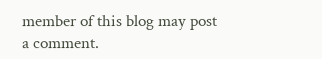member of this blog may post a comment.